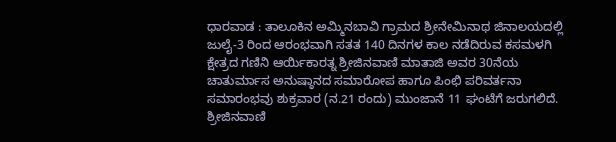ಧಾರವಾಡ : ತಾಲೂಕಿನ ಅಮ್ಮಿನಬಾವಿ ಗ್ರಾಮದ ಶ್ರೀನೇಮಿನಾಥ ಜಿನಾಲಯದಲ್ಲಿ ಜುಲೈ-3 ರಿಂದ ಆರಂಭವಾಗಿ ಸತತ 140 ದಿನಗಳ ಕಾಲ ನಡೆದಿರುವ ಕಸಮಳಗಿ ಕ್ಷೇತ್ರದ ಗಣಿನಿ ಆರ್ಯಿಕಾರತ್ನ ಶ್ರೀಜಿನವಾಣಿ ಮಾತಾಜಿ ಅವರ 30ನೆಯ ಚಾತುರ್ಮಾಸ ಅನುಷ್ಠಾನದ ಸಮಾರೋಪ ಹಾಗೂ ಪಿಂಛಿ ಪರಿವರ್ತನಾ ಸಮಾರಂಭವು ಶುಕ್ರವಾರ (ನ.21 ರಂದು) ಮುಂಜಾನೆ 11 ಘಂಟೆಗೆ ಜರುಗಲಿದೆ.
ಶ್ರೀಜಿನವಾಣಿ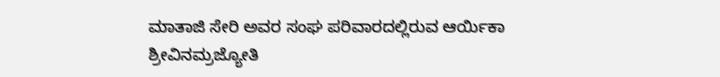ಮಾತಾಜಿ ಸೇರಿ ಅವರ ಸಂಘ ಪರಿವಾರದಲ್ಲಿರುವ ಆರ್ಯಿಕಾ ಶ್ರೀವಿನಮ್ರಜ್ಯೋತಿ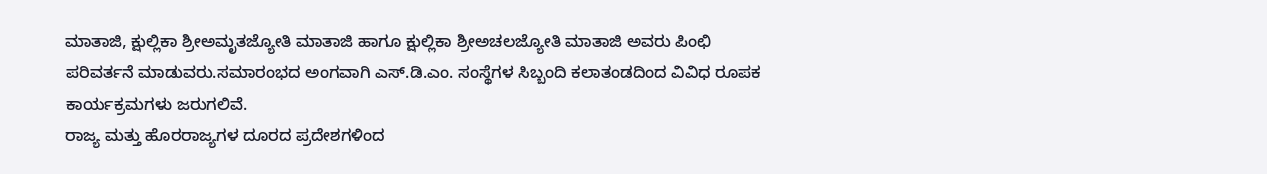ಮಾತಾಜಿ, ಕ್ಷುಲ್ಲಿಕಾ ಶ್ರೀಅಮೃತಜ್ಯೋತಿ ಮಾತಾಜಿ ಹಾಗೂ ಕ್ಷುಲ್ಲಿಕಾ ಶ್ರೀಅಚಲಜ್ಯೋತಿ ಮಾತಾಜಿ ಅವರು ಪಿಂಛಿ ಪರಿವರ್ತನೆ ಮಾಡುವರು.ಸಮಾರಂಭದ ಅಂಗವಾಗಿ ಎಸ್.ಡಿ.ಎಂ. ಸಂಸ್ಥೆಗಳ ಸಿಬ್ಬಂದಿ ಕಲಾತಂಡದಿಂದ ವಿವಿಧ ರೂಪಕ ಕಾರ್ಯಕ್ರಮಗಳು ಜರುಗಲಿವೆ.
ರಾಜ್ಯ ಮತ್ತು ಹೊರರಾಜ್ಯಗಳ ದೂರದ ಪ್ರದೇಶಗಳಿಂದ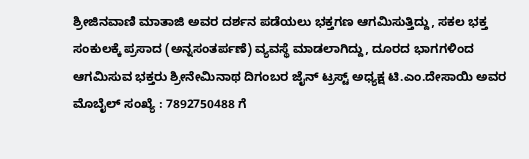ಶ್ರೀಜಿನವಾಣಿ ಮಾತಾಜಿ ಅವರ ದರ್ಶನ ಪಡೆಯಲು ಭಕ್ತಗಣ ಆಗಮಿಸುತ್ತಿದ್ದು, ಸಕಲ ಭಕ್ತ ಸಂಕುಲಕ್ಕೆ ಪ್ರಸಾದ (ಅನ್ನಸಂತರ್ಪಣೆ) ವ್ಯವಸ್ಥೆ ಮಾಡಲಾಗಿದ್ದು, ದೂರದ ಭಾಗಗಳಿಂದ ಆಗಮಿಸುವ ಭಕ್ತರು ಶ್ರೀನೇಮಿನಾಥ ದಿಗಂಬರ ಜೈನ್ ಟ್ರಸ್ಟ್ ಅಧ್ಯಕ್ಷ ಟಿ.ಎಂ.ದೇಸಾಯಿ ಅವರ ಮೊಬೈಲ್ ಸಂಖ್ಯೆ : 7892750488 ಗೆ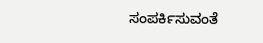ಸಂಪರ್ಕಿಸುವಂತೆ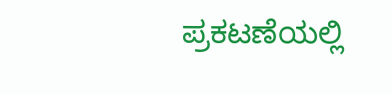ಪ್ರಕಟಣೆಯಲ್ಲಿ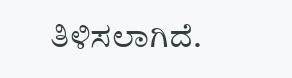ತಿಳಿಸಲಾಗಿದೆ.